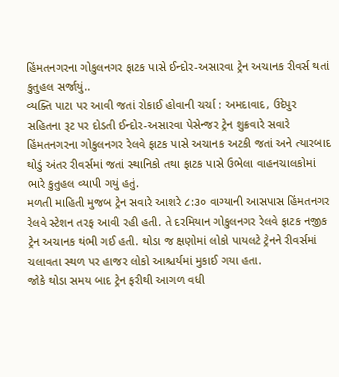હિંમતનગરના ગોકુલનગર ફાટક પાસે ઈન્દોર-અસારવા ટ્રેન અચાનક રીવર્સ થતાં કુતુહલ સર્જાયું..
વ્યક્તિ પાટા પર આવી જતાં રોકાઈ હોવાની ચર્ચા : અમદાવાદ, ઉદેપુર સહિતના રૂટ પર દોડતી ઈન્દોર-અસારવા પેસેન્જર ટ્રેન શુક્રવારે સવારે હિંમતનગરના ગોકુલનગર રેલવે ફાટક પાસે અચાનક અટકી જતાં અને ત્યારબાદ થોડું અંતર રીવર્સમાં જતાં સ્થાનિકો તથા ફાટક પાસે ઉભેલા વાહનચાલકોમાં ભારે કુતુહલ વ્યાપી ગયું હતું.
મળતી માહિતી મુજબ ટ્રેન સવારે આશરે ૮:૩૦ વાગ્યાની આસપાસ હિંમતનગર રેલવે સ્ટેશન તરફ આવી રહી હતી. તે દરમિયાન ગોકુલનગર રેલવે ફાટક નજીક ટ્રેન અચાનક થંભી ગઈ હતી. થોડા જ ક્ષણોમાં લોકો પાયલટે ટ્રેનને રીવર્સમાં ચલાવતા સ્થળ પર હાજર લોકો આશ્ચર્યમાં મુકાઈ ગયા હતા.
જોકે થોડા સમય બાદ ટ્રેન ફરીથી આગળ વધી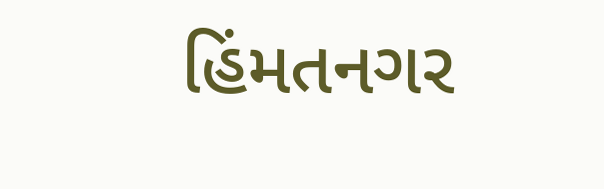હિંમતનગર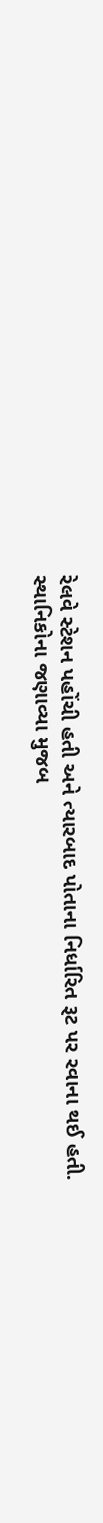રેલવે સ્ટેશન પહોંચી હતી અને ત્યારબાદ પોતાના નિર્ધારિત રૂટ પર રવાના થઈ હતી.
સ્થાનિકોના જણાવ્યા મુજબ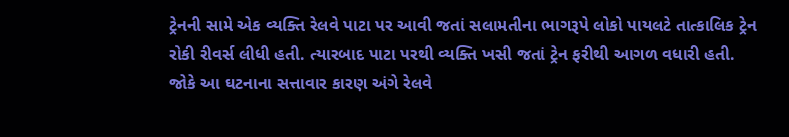ટ્રેનની સામે એક વ્યક્તિ રેલવે પાટા પર આવી જતાં સલામતીના ભાગરૂપે લોકો પાયલટે તાત્કાલિક ટ્રેન રોકી રીવર્સ લીધી હતી. ત્યારબાદ પાટા પરથી વ્યક્તિ ખસી જતાં ટ્રેન ફરીથી આગળ વધારી હતી. જોકે આ ઘટનાના સત્તાવાર કારણ અંગે રેલવે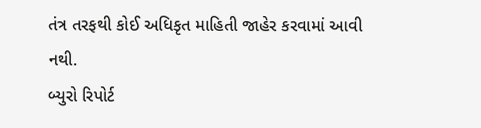તંત્ર તરફથી કોઈ અધિકૃત માહિતી જાહેર કરવામાં આવી નથી.
બ્યુરો રિપોર્ટ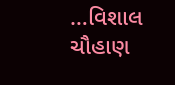…વિશાલ ચૌહાણ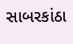સાબરકાંઠા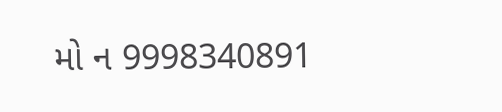મો ન 9998340891